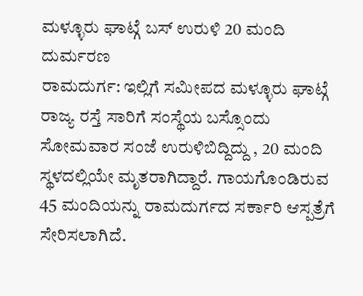ಮಳ್ಳೂರು ಘಾಟ್ಗೆ ಬಸ್ ಉರುಳಿ 20 ಮಂದಿ ದುರ್ಮರಣ
ರಾಮದುರ್ಗ: ಇಲ್ಲಿಗೆ ಸಮೀಪದ ಮಳ್ಳೂರು ಘಾಟ್ಗೆ ರಾಜ್ಯ ರಸ್ತೆ ಸಾರಿಗೆ ಸಂಸ್ಥೆಯ ಬಸ್ಸೊಂದು ಸೋಮವಾರ ಸಂಜೆ ಉರುಳಿಬಿದ್ದಿದ್ದು , 20 ಮಂದಿ ಸ್ಥಳದಲ್ಲಿಯೇ ಮೃತರಾಗಿದ್ದಾರೆ. ಗಾಯಗೊಂಡಿರುವ 45 ಮಂದಿಯನ್ನು ರಾಮದುರ್ಗದ ಸರ್ಕಾರಿ ಆಸ್ಪತ್ರೆಗೆ ಸೇರಿಸಲಾಗಿದೆ.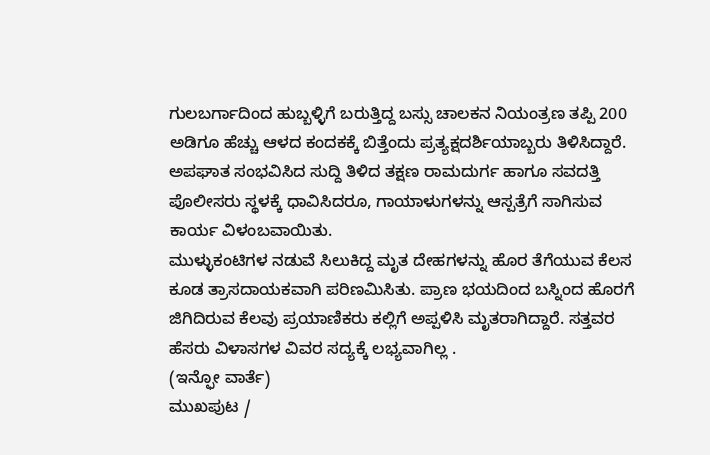ಗುಲಬರ್ಗಾದಿಂದ ಹುಬ್ಬಳ್ಳಿಗೆ ಬರುತ್ತಿದ್ದ ಬಸ್ಸು ಚಾಲಕನ ನಿಯಂತ್ರಣ ತಪ್ಪಿ 200 ಅಡಿಗೂ ಹೆಚ್ಚು ಆಳದ ಕಂದಕಕ್ಕೆ ಬಿತ್ತೆಂದು ಪ್ರತ್ಯಕ್ಷದರ್ಶಿಯಾಬ್ಬರು ತಿಳಿಸಿದ್ದಾರೆ. ಅಪಘಾತ ಸಂಭವಿಸಿದ ಸುದ್ದಿ ತಿಳಿದ ತಕ್ಷಣ ರಾಮದುರ್ಗ ಹಾಗೂ ಸವದತ್ತಿ ಪೊಲೀಸರು ಸ್ಥಳಕ್ಕೆ ಧಾವಿಸಿದರೂ, ಗಾಯಾಳುಗಳನ್ನು ಆಸ್ಪತ್ರೆಗೆ ಸಾಗಿಸುವ ಕಾರ್ಯ ವಿಳಂಬವಾಯಿತು.
ಮುಳ್ಳುಕಂಟಿಗಳ ನಡುವೆ ಸಿಲುಕಿದ್ದ ಮೃತ ದೇಹಗಳನ್ನು ಹೊರ ತೆಗೆಯುವ ಕೆಲಸ ಕೂಡ ತ್ರಾಸದಾಯಕವಾಗಿ ಪರಿಣಮಿಸಿತು. ಪ್ರಾಣ ಭಯದಿಂದ ಬಸ್ನಿಂದ ಹೊರಗೆ ಜಿಗಿದಿರುವ ಕೆಲವು ಪ್ರಯಾಣಿಕರು ಕಲ್ಲಿಗೆ ಅಪ್ಪಳಿಸಿ ಮೃತರಾಗಿದ್ದಾರೆ. ಸತ್ತವರ ಹೆಸರು ವಿಳಾಸಗಳ ವಿವರ ಸದ್ಯಕ್ಕೆ ಲಭ್ಯವಾಗಿಲ್ಲ .
(ಇನ್ಫೋ ವಾರ್ತೆ)
ಮುಖಪುಟ /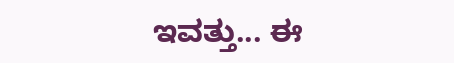ಇವತ್ತು... ಈ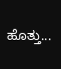ಹೊತ್ತು...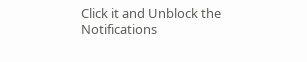Click it and Unblock the Notifications